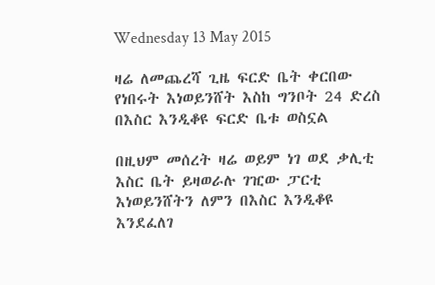Wednesday 13 May 2015

ዛሬ ለመጨረሻ ጊዜ ፍርድ ቤት ቀርበው የነበሩት እነወይንሸት እስከ ግንቦት 24 ድረስ በእስር እንዲቆዩ ፍርድ ቤቱ ወስኗል

በዚህም መሰረት ዛሬ ወይም ነገ ወደ ቃሊቲ እስር ቤት ይዛወራሉ ገዢው ፓርቲ እነወይንሸትን ለምን በእስር እንዲቆዩ እንደፈለገ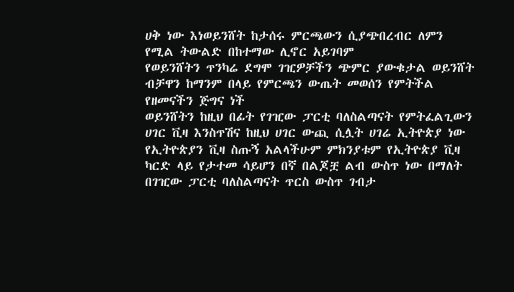ሀቅ ነው እነወይንሸት ከታሰሩ ምርጫውን ሲያጭበረብር ለምን የሚል ትውልድ በከተማው ሊኖር አይገባም
የወይንሸትን ጥንካሬ ደግሞ ገዢዎቻችን ጭምር ያውቁታል ወይንሸት ብቻዋን ከማንም በላይ የምርጫን ውጤት መወሰን የምትችል የዘመናችን ጅግና ነች
ወይንሸትን ከዚህ በፊት የገዢው ፓርቲ ባለስልጣናት የምትፈልጊውን ሀገር ቪዛ እንስጥሽና ከዚህ ሀገር ውጪ ሲሏት ሀገሬ ኢትዮጵያ ነው የኢትዮጵያን ቪዛ ስጡኝ አልላችሁም ምክንያቱም የኢትዮጵያ ቪዛ ካርድ ላይ የታተመ ሳይሆን በኛ በልጆቿ ልብ ውስጥ ነው በማለት በገዢው ፓርቲ ባለስልጣናት ጥርስ ውስጥ ገብታ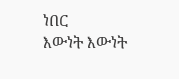ነበር
እውነት እውነት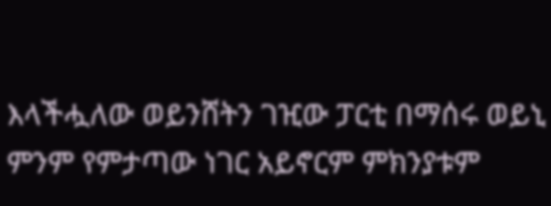እላችሗለው ወይንሸትን ገዢው ፓርቲ በማሰሩ ወይኒ ምንም የምታጣው ነገር አይኖርም ምክንያቱም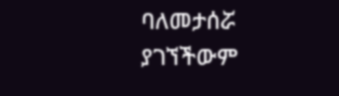ባለመታሰሯ ያገኘችውም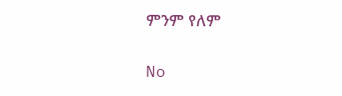ምንም የለም

No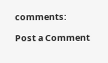comments:

Post a Comment